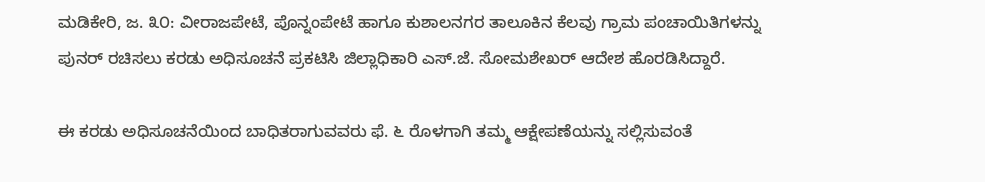ಮಡಿಕೇರಿ, ಜ. ೩೦: ವೀರಾಜಪೇಟೆ, ಪೊನ್ನಂಪೇಟೆ ಹಾಗೂ ಕುಶಾಲನಗರ ತಾಲೂಕಿನ ಕೆಲವು ಗ್ರಾಮ ಪಂಚಾಯಿತಿಗಳನ್ನು ಪುನರ್ ರಚಿಸಲು ಕರಡು ಅಧಿಸೂಚನೆ ಪ್ರಕಟಿಸಿ ಜಿಲ್ಲಾಧಿಕಾರಿ ಎಸ್.ಜೆ. ಸೋಮಶೇಖರ್ ಆದೇಶ ಹೊರಡಿಸಿದ್ದಾರೆ.

ಈ ಕರಡು ಅಧಿಸೂಚನೆಯಿಂದ ಬಾಧಿತರಾಗುವವರು ಫೆ. ೬ ರೊಳಗಾಗಿ ತಮ್ಮ ಆಕ್ಷೇಪಣೆಯನ್ನು ಸಲ್ಲಿಸುವಂತೆ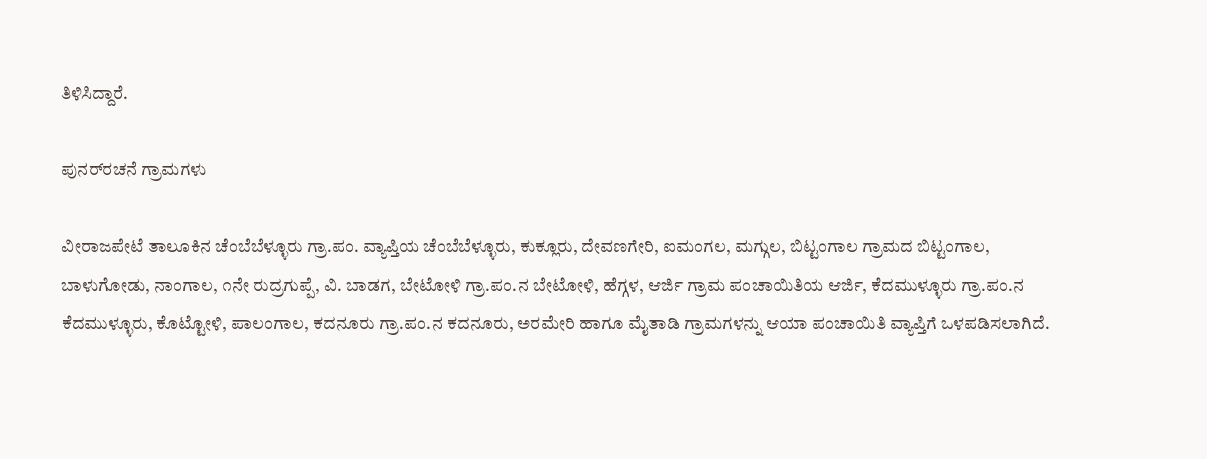ತಿಳಿಸಿದ್ದಾರೆ.

ಪುನರ್‌ರಚನೆ ಗ್ರಾಮಗಳು

ವೀರಾಜಪೇಟೆ ತಾಲೂಕಿನ ಚೆಂಬೆಬೆಳ್ಳೂರು ಗ್ರಾ.ಪಂ. ವ್ಯಾಪ್ತಿಯ ಚೆಂಬೆಬೆಳ್ಳೂರು, ಕುಕ್ಲೂರು, ದೇವಣಗೇರಿ, ಐಮಂಗಲ, ಮಗ್ಗುಲ, ಬಿಟ್ಟಂಗಾಲ ಗ್ರಾಮದ ಬಿಟ್ಟಂಗಾಲ, ಬಾಳುಗೋಡು, ನಾಂಗಾಲ, ೧ನೇ ರುದ್ರಗುಪ್ಪೆ, ವಿ. ಬಾಡಗ, ಬೇಟೋಳಿ ಗ್ರಾ.ಪಂ.ನ ಬೇಟೋಳಿ, ಹೆಗ್ಗಳ, ಆರ್ಜಿ ಗ್ರಾಮ ಪಂಚಾಯಿತಿಯ ಆರ್ಜಿ, ಕೆದಮುಳ್ಳೂರು ಗ್ರಾ.ಪಂ.ನ ಕೆದಮುಳ್ಳೂರು, ಕೊಟ್ಟೋಳಿ, ಪಾಲಂಗಾಲ, ಕದನೂರು ಗ್ರಾ.ಪಂ.ನ ಕದನೂರು, ಅರಮೇರಿ ಹಾಗೂ ಮೈತಾಡಿ ಗ್ರಾಮಗಳನ್ನು ಆಯಾ ಪಂಚಾಯಿತಿ ವ್ಯಾಪ್ತಿಗೆ ಒಳಪಡಿಸಲಾಗಿದೆ.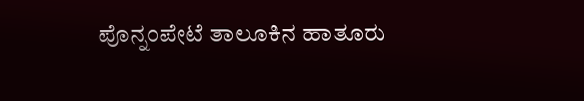ಪೊನ್ನಂಪೇಟೆ ತಾಲೂಕಿನ ಹಾತೂರು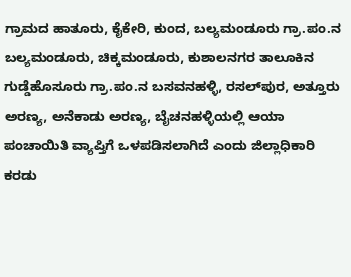ಗ್ರಾಮದ ಹಾತೂರು, ಕೈಕೇರಿ, ಕುಂದ, ಬಲ್ಯಮಂಡೂರು ಗ್ರಾ.ಪಂ.ನ ಬಲ್ಯಮಂಡೂರು, ಚಿಕ್ಕಮಂಡೂರು, ಕುಶಾಲನಗರ ತಾಲೂಕಿನ ಗುಡ್ಡೆಹೊಸೂರು ಗ್ರಾ.ಪಂ.ನ ಬಸವನಹಳ್ಳಿ, ರಸಲ್‌ಪುರ, ಅತ್ತೂರು ಅರಣ್ಯ, ಅನೆಕಾಡು ಅರಣ್ಯ, ಬೈಚನಹಳ್ಳಿಯಲ್ಲಿ ಆಯಾ ಪಂಚಾಯಿತಿ ವ್ಯಾಪ್ತಿಗೆ ಒಳಪಡಿಸಲಾಗಿದೆ ಎಂದು ಜಿಲ್ಲಾಧಿಕಾರಿ ಕರಡು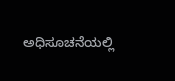ಅಧಿಸೂಚನೆಯಲ್ಲಿ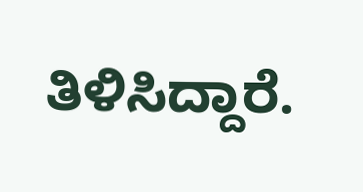ತಿಳಿಸಿದ್ದಾರೆ.